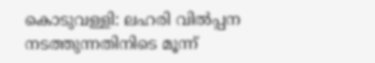കൊടുവള്ളി: ലഹരി വിൽപ്പന നടത്തുന്നതിനിടെ മൂന്ന്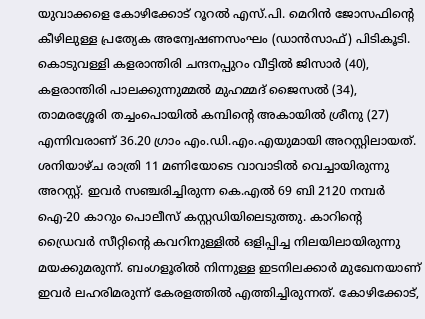യുവാക്കളെ കോഴിക്കോട് റൂറൽ എസ്.പി. മെറിൻ ജോസഫിന്റെ കീഴിലുള്ള പ്രത്യേക അന്വേഷണസംഘം (ഡാൻസാഫ്) പിടികൂടി. കൊടുവള്ളി കളരാന്തിരി ചന്ദനപ്പുറം വീട്ടിൽ ജിസാർ (40), കളരാന്തിരി പാലക്കുന്നുമ്മൽ മുഹമ്മദ് ജൈസൽ (34), താമരശ്ശേരി തച്ചംപൊയിൽ കമ്പിന്റെ അകായിൽ ശ്രീനു (27) എന്നിവരാണ് 36.20 ഗ്രാം എം.ഡി.എം.എയുമായി അറസ്റ്റിലായത്. ശനിയാഴ്ച രാത്രി 11 മണിയോടെ വാവാടിൽ വെച്ചായിരുന്നു അറസ്റ്റ്. ഇവർ സഞ്ചരിച്ചിരുന്ന കെ.എൽ 69 ബി 2120 നമ്പർ ഐ-20 കാറും പൊലീസ് കസ്റ്റഡിയിലെടുത്തു. കാറിന്റെ ഡ്രൈവർ സീറ്റിന്റെ കവറിനുള്ളിൽ ഒളിപ്പിച്ച നിലയിലായിരുന്നു മയക്കുമരുന്ന്. ബംഗളൂരിൽ നിന്നുള്ള ഇടനിലക്കാർ മുഖേനയാണ് ഇവർ ലഹരിമരുന്ന് കേരളത്തിൽ എത്തിച്ചിരുന്നത്. കോഴിക്കോട്,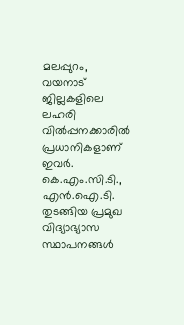മലപ്പുറം, വയനാട് ജില്ലകളിലെ ലഹരി വിൽപ്പനക്കാരിൽ പ്രധാനികളാണ് ഇവർ. കെ.എം.സി.ടി., എൻ.ഐ.ടി. തുടങ്ങിയ പ്രമുഖ വിദ്യാഭ്യാസ സ്ഥാപനങ്ങൾ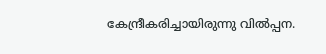കേന്ദ്രീകരിച്ചായിരുന്നു വിൽപ്പന.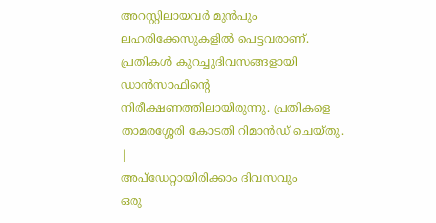അറസ്റ്റിലായവർ മുൻപും ലഹരിക്കേസുകളിൽ പെട്ടവരാണ്. പ്രതികൾ കുറച്ചുദിവസങ്ങളായി ഡാൻസാഫിന്റെ നിരീക്ഷണത്തിലായിരുന്നു. പ്രതികളെ താമരശ്ശേരി കോടതി റിമാൻഡ് ചെയ്തു.
|
അപ്ഡേറ്റായിരിക്കാം ദിവസവും
ഒരു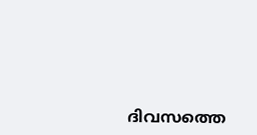ദിവസത്തെ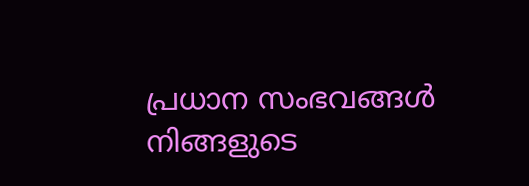പ്രധാന സംഭവങ്ങൾ നിങ്ങളുടെ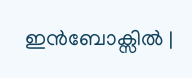ഇൻബോക്സിൽ |